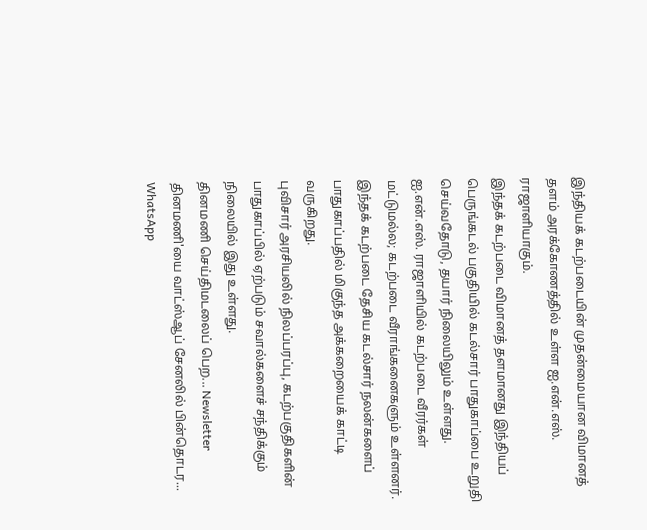இந்தியக் கடற்படையின் முதன்மையான விமானத் தளம் அரக்கோணத்தில் உள்ள ஐ.என்.எஸ். ராஜாளியாகும்.
இந்தக் கடற்படை விமானத் தளமானது இந்தியப் பெருங்கடல் பகுதியில் கடல்சார் பாதுகாப்பை உறுதி செய்வதோடு, தயார் நிலையிலும் உள்ளது.
ஐ.என்.எஸ். ராஜாளியில் கடற்படை வீரர்கள் மட்டுமல்ல; கடற்படை வீராங்கனைகளும் உள்ளனர். இந்தக் கடற்படை தேசிய கடல்சார் நலன்களைப் பாதுகாப்பதில் மிகுந்த அக்கறையைக் காட்டி வருகிறது.
புவிசார் அரசியலில் நிலப்பரப்பு, கடற்பகுதிகளின் பாதுகாப்பில் ஏற்படும் சவால்களைச் சந்திக்கும் நிலையில் இது உள்ளது.
தினமணி செய்திமடலைப் பெற... Newsletter
தினமணி'யை வாட்ஸ்ஆப் சேனலில் பின்தொடர... WhatsApp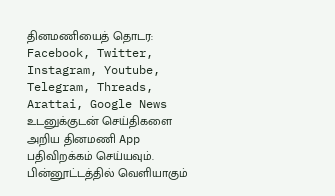தினமணியைத் தொடர: Facebook, Twitter, Instagram, Youtube, Telegram, Threads, Arattai, Google News
உடனுக்குடன் செய்திகளை அறிய தினமணி App பதிவிறக்கம் செய்யவும்.
பின்னூட்டத்தில் வெளியாகும்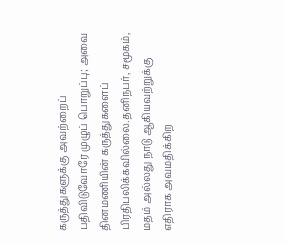கருத்துகளுக்கு அவற்றைப் பதிவிடுவோரே முழுப் பொறுப்பு; அவை தினமணியின் கருத்துகளைப் பிரதிபலிக்கவில்லை.தனிநபர், சமூகம், மதம் அல்லது நாடு ஆகியவற்றுக்கு எதிராக அவமதிக்கிற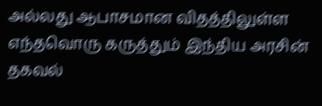அல்லது ஆபாசமான விதத்திலுள்ள எந்தவொரு கருத்தும் இந்திய அரசின் தகவல்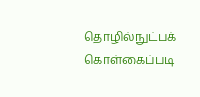தொழில்நுட்பக் கொள்கைப்படி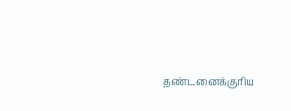தண்டனைக்குரிய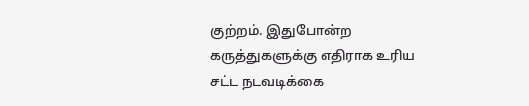குற்றம். இதுபோன்ற கருத்துகளுக்கு எதிராக உரிய சட்ட நடவடிக்கை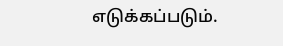எடுக்கப்படும்.